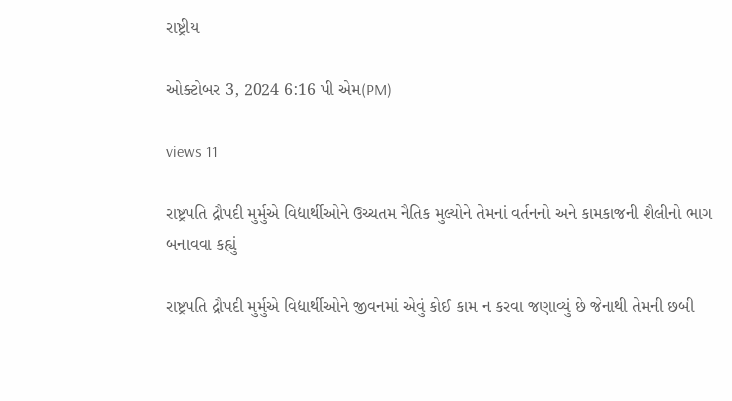રાષ્ટ્રીય

ઓક્ટોબર 3, 2024 6:16 પી એમ(PM)

views 11

રાષ્ટ્રપતિ દ્રૌપદી મુર્મુએ વિદ્યાર્થીઓને ઉચ્ચતમ નૈતિક મુલ્યોને તેમનાં વર્તનનો અને કામકાજની શૈલીનો ભાગ બનાવવા કહ્યું

રાષ્ટ્રપતિ દ્રૌપદી મુર્મુએ વિદ્યાર્થીઓને જીવનમાં એવું કોઈ કામ ન કરવા જણાવ્યું છે જેનાથી તેમની છબી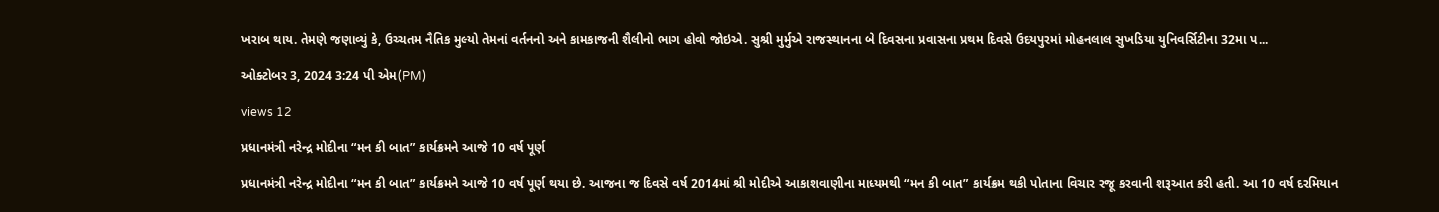ખરાબ થાય. તેમણે જણાવ્યું કે, ઉચ્ચતમ નૈતિક મુલ્યો તેમનાં વર્તનનો અને કામકાજની શૈલીનો ભાગ હોવો જોઇએ. સુશ્રી મુર્મુએ રાજસ્થાનના બે દિવસના પ્રવાસના પ્રથમ દિવસે ઉદયપુરમાં મોહનલાલ સુખડિયા યુનિવર્સિટીના 32મા પ...

ઓક્ટોબર 3, 2024 3:24 પી એમ(PM)

views 12

પ્રધાનમંત્રી નરેન્દ્ર મોદીના “મન કી બાત” કાર્યક્રમને આજે 10 વર્ષ પૂર્ણ

પ્રધાનમંત્રી નરેન્દ્ર મોદીના “મન કી બાત” કાર્યક્રમને આજે 10 વર્ષ પૂર્ણ થયા છે. આજના જ દિવસે વર્ષ 2014માં શ્રી મોદીએ આકાશવાણીના માધ્યમથી “મન કી બાત” કાર્યક્રમ થકી પોતાના વિચાર રજૂ કરવાની શરૂઆત કરી હતી. આ 10 વર્ષ દરમિયાન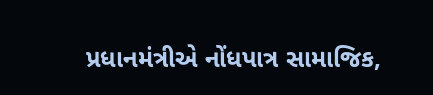પ્રધાનમંત્રીએ નોંધપાત્ર સામાજિક,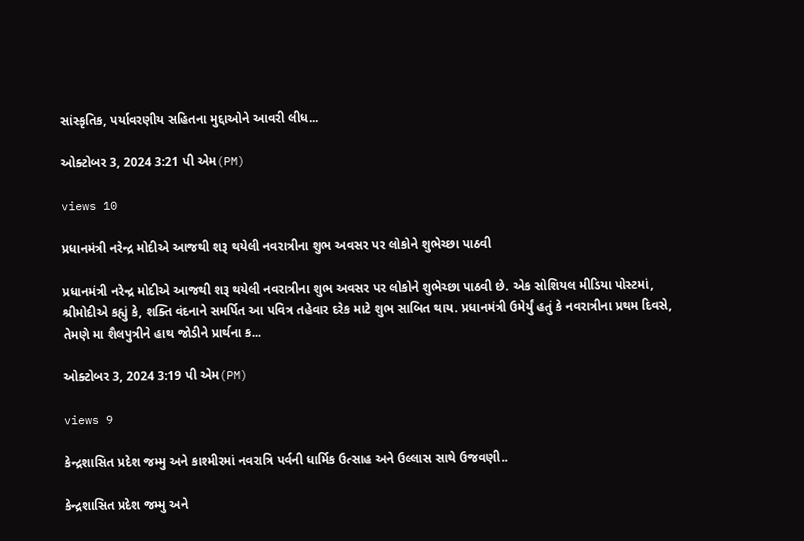સાંસ્કૃતિક, પર્યાવરણીય સહિતના મુદ્દાઓને આવરી લીધ...

ઓક્ટોબર 3, 2024 3:21 પી એમ(PM)

views 10

પ્રધાનમંત્રી નરેન્દ્ર મોદીએ આજથી શરૂ થયેલી નવરાત્રીના શુભ અવસર પર લોકોને શુભેચ્છા પાઠવી

પ્રધાનમંત્રી નરેન્દ્ર મોદીએ આજથી શરૂ થયેલી નવરાત્રીના શુભ અવસર પર લોકોને શુભેચ્છા પાઠવી છે. એક સોશિયલ મીડિયા પોસ્ટમાં, શ્રીમોદીએ કહ્યું કે, શક્તિ વંદનાને સમર્પિત આ પવિત્ર તહેવાર દરેક માટે શુભ સાબિત થાય. પ્રધાનમંત્રી ઉમેર્યું હતું કે નવરાત્રીના પ્રથમ દિવસે, તેમણે મા શૈલપુત્રીને હાથ જોડીને પ્રાર્થના ક...

ઓક્ટોબર 3, 2024 3:19 પી એમ(PM)

views 9

કેન્દ્રશાસિત પ્રદેશ જમ્મુ અને કાશ્મીરમાં નવરાત્રિ પર્વની ધાર્મિક ઉત્સાહ અને ઉલ્લાસ સાથે ઉજવણી..

કેન્દ્રશાસિત પ્રદેશ જમ્મુ અને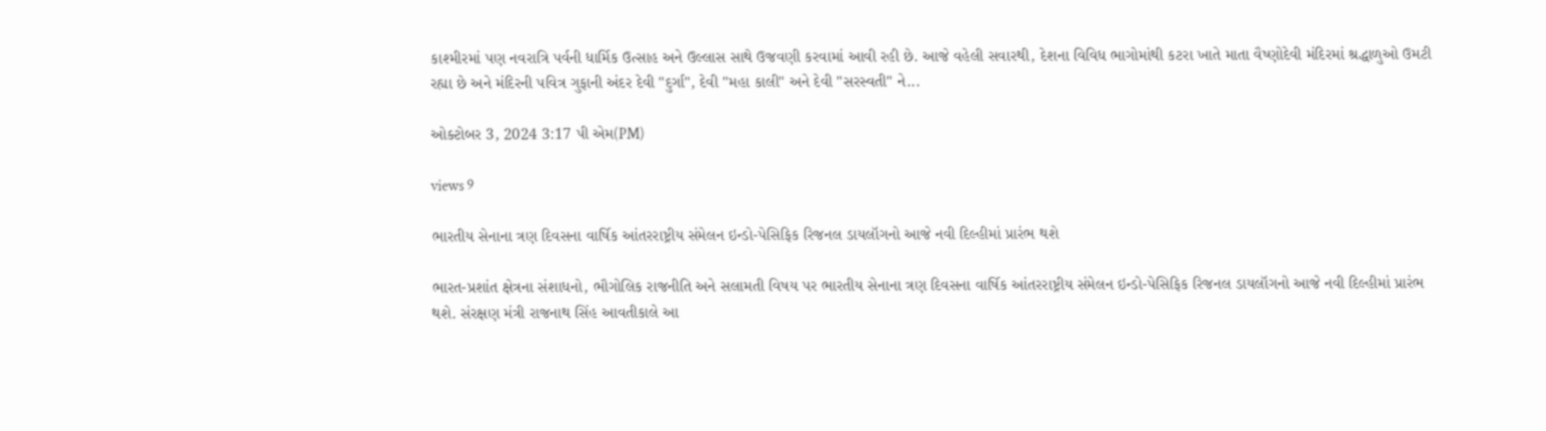કાશ્મીરમાં પણ નવરાત્રિ પર્વની ધાર્મિક ઉત્સાહ અને ઉલ્લાસ સાથે ઉજવણી કરવામાં આવી રહી છે. આજે વહેલી સવારથી, દેશના વિવિધ ભાગોમાંથી કટરા ખાતે માતા વૈષ્ણોદેવી મંદિરમાં શ્રદ્ધાળુઓ ઉમટી રહ્યા છે અને મંદિરની પવિત્ર ગુફાની અંદર દેવી "દુર્ગા", દેવી "મહા કાલી" અને દેવી "સરસ્વતી" ને...

ઓક્ટોબર 3, 2024 3:17 પી એમ(PM)

views 9

ભારતીય સેનાના ત્રણ દિવસના વાર્ષિક આંતરરાષ્ટ્રીય સંમેલન ઇન્ડો-પેસિફિક રિજનલ ડાયલૉગનો આજે નવી દિલ્હીમાં પ્રારંભ થશે

ભારત-પ્રશાંત ક્ષેત્રના સંશાધનો, ભૌગોલિક રાજનીતિ અને સલામતી વિષય પર ભારતીય સેનાના ત્રણ દિવસના વાર્ષિક આંતરરાષ્ટ્રીય સંમેલન ઇન્ડો-પેસિફિક રિજનલ ડાયલૉગનો આજે નવી દિલ્હીમાં પ્રારંભ થશે. સંરક્ષણ મંત્રી રાજનાથ સિંહ આવતીકાલે આ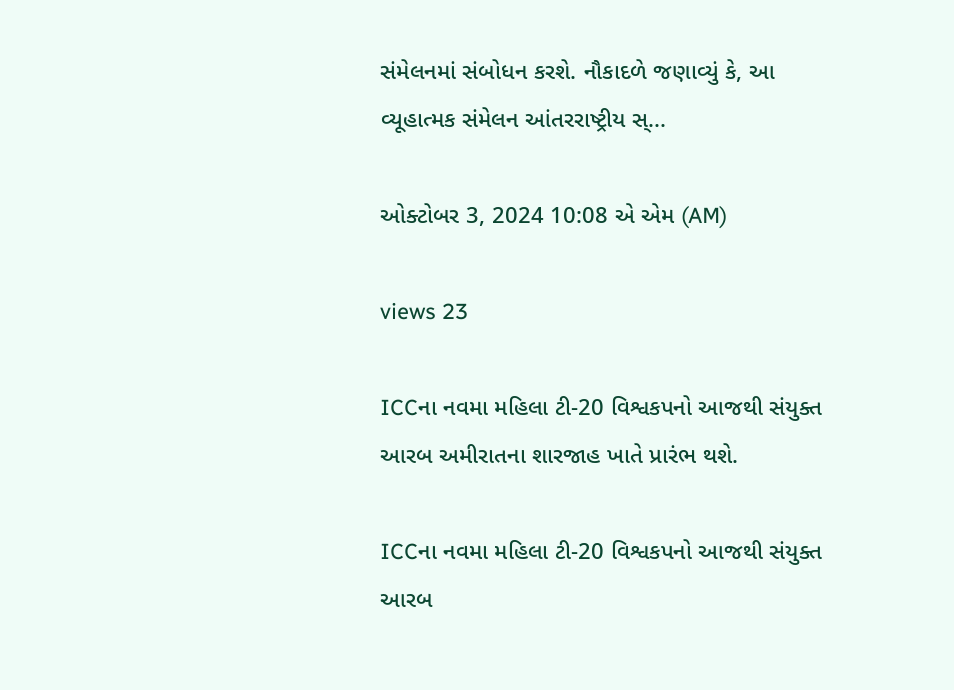સંમેલનમાં સંબોધન કરશે. નૌકાદળે જણાવ્યું કે, આ વ્યૂહાત્મક સંમેલન આંતરરાષ્ટ્રીય સ્...

ઓક્ટોબર 3, 2024 10:08 એ એમ (AM)

views 23

ICCના નવમા મહિલા ટી-20 વિશ્વકપનો આજથી સંયુક્ત આરબ અમીરાતના શારજાહ ખાતે પ્રારંભ થશે.

ICCના નવમા મહિલા ટી-20 વિશ્વકપનો આજથી સંયુક્ત આરબ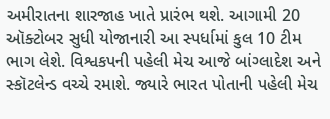અમીરાતના શારજાહ ખાતે પ્રારંભ થશે. આગામી 20 ઑક્ટોબર સુધી યોજાનારી આ સ્પર્ધામાં કુલ 10 ટીમ ભાગ લેશે. વિશ્વકપની પહેલી મેચ આજે બાંગ્લાદેશ અને સ્કૉટલેન્ડ વચ્ચે રમાશે. જ્યારે ભારત પોતાની પહેલી મેચ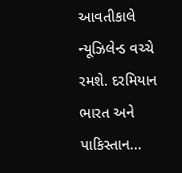આવતીકાલે ન્યૂઝિલેન્ડ વચ્ચે રમશે. દરમિયાન ભારત અને પાકિસ્તાન...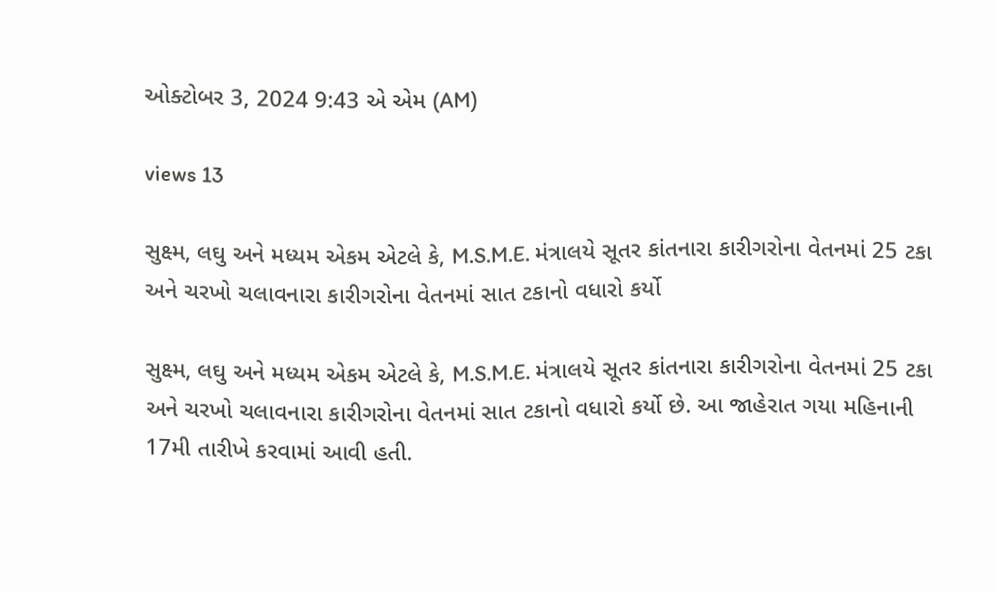ઓક્ટોબર 3, 2024 9:43 એ એમ (AM)

views 13

સુક્ષ્મ, લઘુ અને મધ્યમ એકમ એટલે કે, M.S.M.E. મંત્રાલયે સૂતર કાંતનારા કારીગરોના વેતનમાં 25 ટકા અને ચરખો ચલાવનારા કારીગરોના વેતનમાં સાત ટકાનો વધારો કર્યો

સુક્ષ્મ, લઘુ અને મધ્યમ એકમ એટલે કે, M.S.M.E. મંત્રાલયે સૂતર કાંતનારા કારીગરોના વેતનમાં 25 ટકા અને ચરખો ચલાવનારા કારીગરોના વેતનમાં સાત ટકાનો વધારો કર્યો છે. આ જાહેરાત ગયા મહિનાની 17મી તારીખે કરવામાં આવી હતી.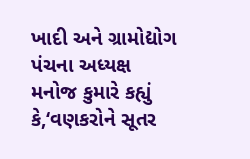ખાદી અને ગ્રામોદ્યોગ પંચના અધ્યક્ષ મનોજ કુમારે કહ્યું કે,‘વણકરોને સૂતર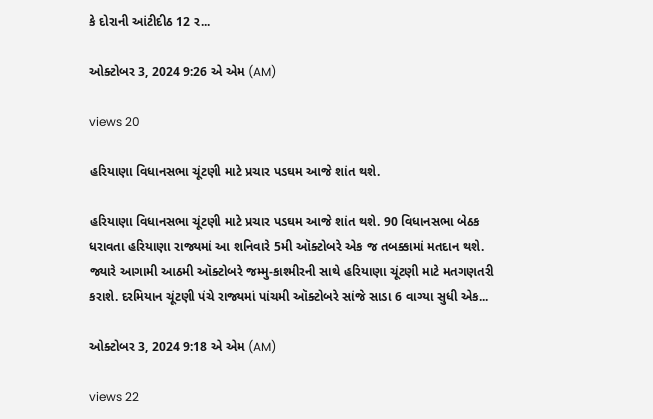કે દોરાની આંટીદીઠ 12 ર...

ઓક્ટોબર 3, 2024 9:26 એ એમ (AM)

views 20

હરિયાણા વિધાનસભા ચૂંટણી માટે પ્રચાર પડઘમ આજે શાંત થશે.

હરિયાણા વિધાનસભા ચૂંટણી માટે પ્રચાર પડઘમ આજે શાંત થશે. 90 વિધાનસભા બેઠક ધરાવતા હરિયાણા રાજ્યમાં આ શનિવારે 5મી ઑક્ટોબરે એક જ તબક્કામાં મતદાન થશે. જ્યારે આગામી આઠમી ઑક્ટોબરે જમ્મુ-કાશ્મીરની સાથે હરિયાણા ચૂંટણી માટે મતગણતરી કરાશે. દરમિયાન ચૂંટણી પંચે રાજ્યમાં પાંચમી ઑક્ટોબરે સાંજે સાડા 6 વાગ્યા સુધી એક...

ઓક્ટોબર 3, 2024 9:18 એ એમ (AM)

views 22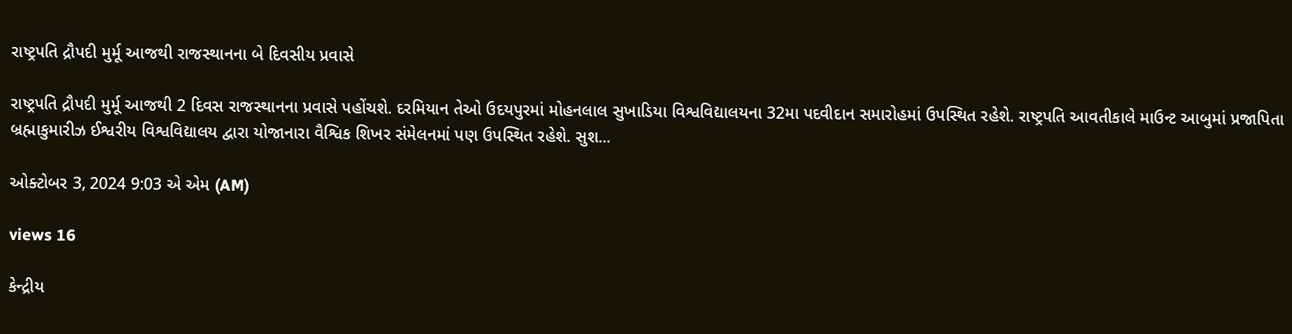રાષ્ટ્રપતિ દ્રૌપદી મુર્મૂ આજથી રાજસ્થાનના બે દિવસીય પ્રવાસે

રાષ્ટ્રપતિ દ્રૌપદી મુર્મૂ આજથી 2 દિવસ રાજસ્થાનના પ્રવાસે પહોંચશે. દરમિયાન તેઓ ઉદયપુરમાં મોહનલાલ સુખાડિયા વિશ્વવિદ્યાલયના 32મા પદવીદાન સમારોહમાં ઉપસ્થિત રહેશે. રાષ્ટ્રપતિ આવતીકાલે માઉન્ટ આબુમાં પ્રજાપિતા બ્રહ્માકુમારીઝ ઈશ્વરીય વિશ્વવિદ્યાલય દ્વારા યોજાનારા વૈશ્વિક શિખર સંમેલનમાં પણ ઉપસ્થિત રહેશે. સુશ...

ઓક્ટોબર 3, 2024 9:03 એ એમ (AM)

views 16

કેન્દ્રીય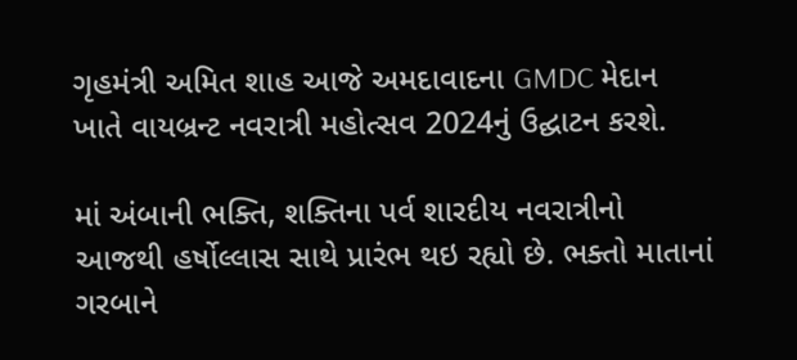ગૃહમંત્રી અમિત શાહ આજે અમદાવાદના GMDC મેદાન ખાતે વાયબ્રન્ટ નવરાત્રી મહોત્સવ 2024નું ઉદ્ઘાટન કરશે.

માં અંબાની ભક્તિ, શક્તિના પર્વ શારદીય નવરાત્રીનો આજથી હર્ષોલ્લાસ સાથે પ્રારંભ થઇ રહ્યો છે. ભક્તો માતાનાં ગરબાને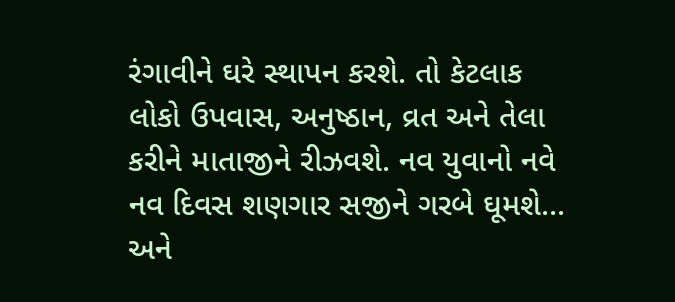રંગાવીને ઘરે સ્થાપન કરશે. તો કેટલાક લોકો ઉપવાસ, અનુષ્ઠાન, વ્રત અને તેલા કરીને માતાજીને રીઝવશે. નવ યુવાનો નવે નવ દિવસ શણગાર સજીને ગરબે ઘૂમશે... અને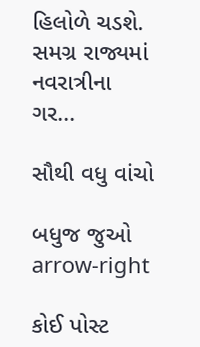હિલોળે ચડશે. સમગ્ર રાજ્યમાં નવરાત્રીના ગર...

સૌથી વધુ વાંચો

બધુજ જુઓ arrow-right

કોઈ પોસ્ટ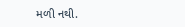મળી નથી.